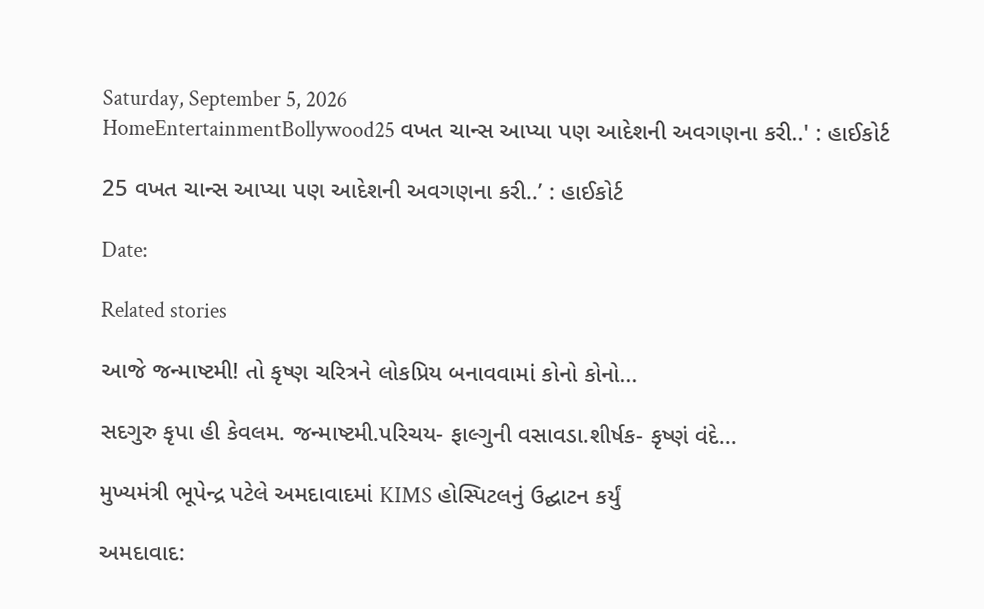Saturday, September 5, 2026
HomeEntertainmentBollywood25 વખત ચાન્સ આપ્યા પણ આદેશની અવગણના કરી..' : હાઈકોર્ટ

25 વખત ચાન્સ આપ્યા પણ આદેશની અવગણના કરી..’ : હાઈકોર્ટ

Date:

Related stories

આજે જન્માષ્ટમી! તો કૃષ્ણ ચરિત્રને લોકપ્રિય બનાવવામાં કોનો કોનો...

સદગુરુ કૃપા હી કેવલમ. જન્માષ્ટમી.પરિચય- ફાલ્ગુની વસાવડા.શીર્ષક- કૃષ્ણં વંદે...

મુખ્યમંત્રી ભૂપેન્દ્ર પટેલે અમદાવાદમાં KIMS હોસ્પિટલનું ઉદ્ઘાટન કર્યું

અમદાવાદ: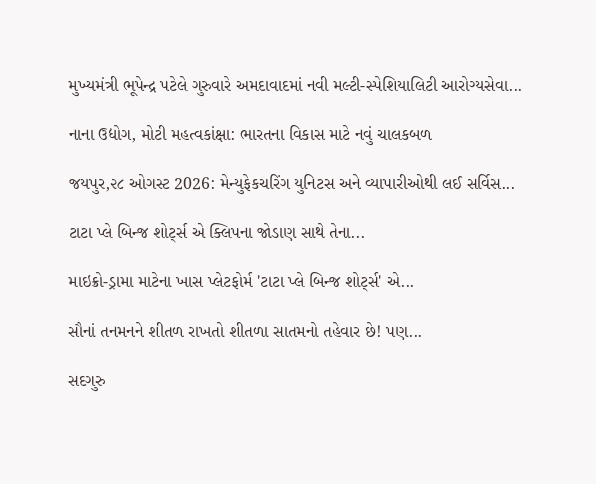મુખ્યમંત્રી ભૂપેન્દ્ર પટેલે ગુરુવારે અમદાવાદમાં નવી મલ્ટી-સ્પેશિયાલિટી આરોગ્યસેવા...

નાના ઉદ્યોગ, મોટી મહત્વકાંક્ષા: ભારતના વિકાસ માટે નવું ચાલકબળ

જયપુર,૨૮ ઓગસ્ટ 2026: મેન્યુફેકચરિંગ યુનિટસ અને વ્યાપારીઓથી લઈ સર્વિસ...

ટાટા પ્લે બિન્જ શોર્ટ્સ એ ક્લિપના જોડાણ સાથે તેના...

માઇક્રો-ડ્રામા માટેના ખાસ પ્લેટફોર્મ 'ટાટા પ્લે બિન્જ શોર્ટ્સ' એ...

સૌનાં તનમનને શીતળ રાખતો શીતળા સાતમનો તહેવાર છે! પણ...

સદગુરુ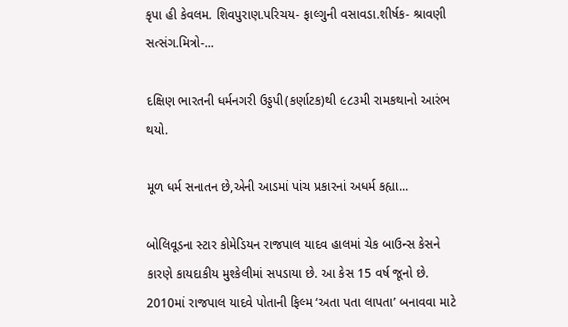કૃપા હી કેવલમ. શિવપુરાણ.પરિચય- ફાલ્ગુની વસાવડા.શીર્ષક- શ્રાવણી સત્સંગ.મિત્રો-...

દક્ષિણ ભારતની ધર્મનગરી ઉડ્ડપી(કર્ણાટક)થી ૯૮૩મી રામકથાનો આરંભ થયો.

મૂળ ધર્મ સનાતન છે,એની આડમાં પાંચ પ્રકારનાં અધર્મ કહ્યા...

બોલિવૂડના સ્ટાર કોમેડિયન રાજપાલ યાદવ હાલમાં ચેક બાઉન્સ કેસને કારણે કાયદાકીય મુશ્કેલીમાં સપડાયા છે. આ કેસ 15 વર્ષ જૂનો છે. 2010માં રાજપાલ યાદવે પોતાની ફિલ્મ ‘અતા પતા લાપતા’ બનાવવા માટે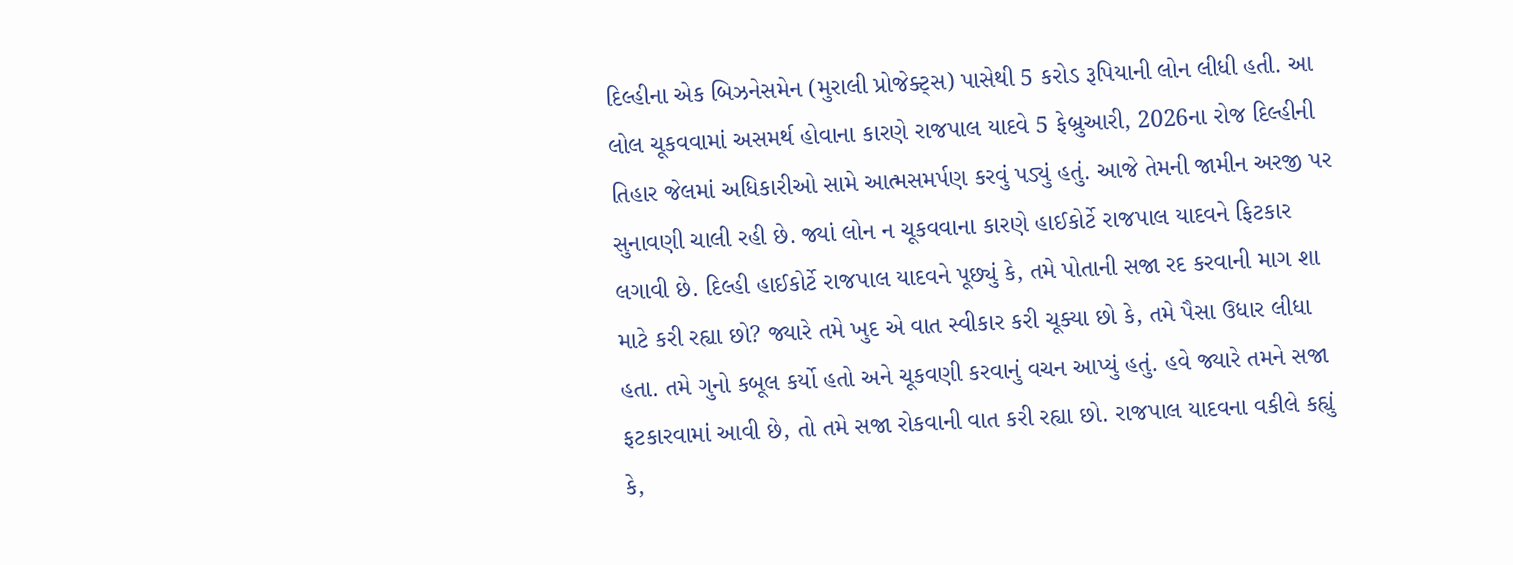દિલ્હીના એક બિઝનેસમેન (મુરાલી પ્રોજેક્ટ્સ) પાસેથી 5 કરોડ રૂપિયાની લોન લીધી હતી. આ લોલ ચૂકવવામાં અસમર્થ હોવાના કારણે રાજપાલ યાદવે 5 ફેબ્રુઆરી, 2026ના રોજ દિલ્હીની તિહાર જેલમાં અધિકારીઓ સામે આત્મસમર્પણ કરવું પડ્યું હતું. આજે તેમની જામીન અરજી પર સુનાવણી ચાલી રહી છે. જ્યાં લોન ન ચૂકવવાના કારણે હાઈકોર્ટે રાજપાલ યાદવને ફિટકાર લગાવી છે. દિલ્હી હાઈકોર્ટે રાજપાલ યાદવને પૂછ્યું કે, તમે પોતાની સજા રદ કરવાની માગ શા માટે કરી રહ્યા છો? જ્યારે તમે ખુદ એ વાત સ્વીકાર કરી ચૂક્યા છો કે, તમે પૈસા ઉધાર લીધા હતા. તમે ગુનો કબૂલ કર્યો હતો અને ચૂકવણી કરવાનું વચન આપ્યું હતું. હવે જ્યારે તમને સજા ફટકારવામાં આવી છે, તો તમે સજા રોકવાની વાત કરી રહ્યા છો. રાજપાલ યાદવના વકીલે કહ્યું કે,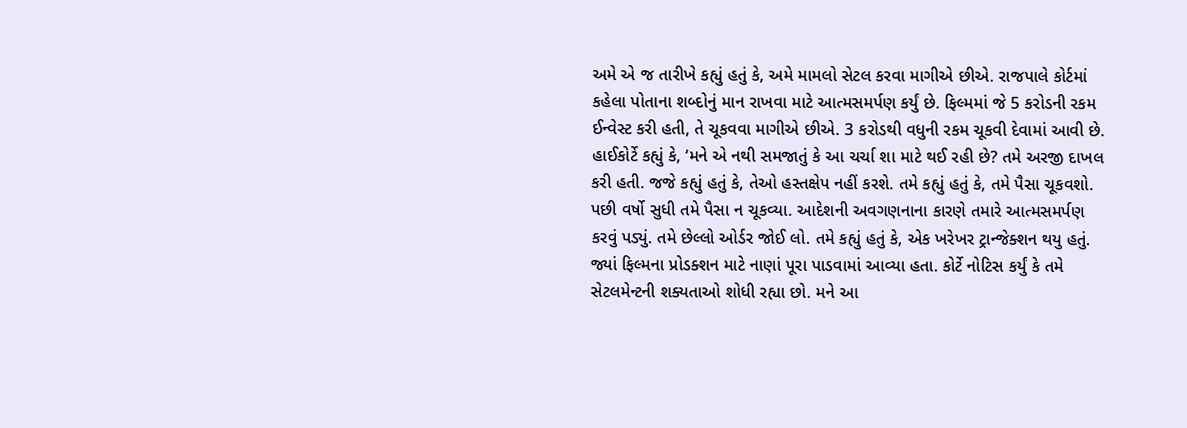અમે એ જ તારીખે કહ્યું હતું કે, અમે મામલો સેટલ કરવા માગીએ છીએ. રાજપાલે કોર્ટમાં કહેલા પોતાના શબ્દોનું માન રાખવા માટે આત્મસમર્પણ કર્યું છે. ફિલ્મમાં જે 5 કરોડની રકમ ઈન્વેસ્ટ કરી હતી, તે ચૂકવવા માગીએ છીએ. 3 કરોડથી વધુની રકમ ચૂકવી દેવામાં આવી છે. હાઈકોર્ટે કહ્યું કે, ‘મને એ નથી સમજાતું કે આ ચર્ચા શા માટે થઈ રહી છે? તમે અરજી દાખલ કરી હતી. જજે કહ્યું હતું કે, તેઓ હસ્તક્ષેપ નહીં કરશે. તમે કહ્યું હતું કે, તમે પૈસા ચૂકવશો. પછી વર્ષો સુધી તમે પૈસા ન ચૂકવ્યા. આદેશની અવગણનાના કારણે તમારે આત્મસમર્પણ કરવું પડ્યું. તમે છેલ્લો ઓર્ડર જોઈ લો. તમે કહ્યું હતું કે, એક ખરેખર ટ્રાન્જેક્શન થયુ હતું. જ્યાં ફિલ્મના પ્રોડક્શન માટે નાણાં પૂરા પાડવામાં આવ્યા હતા. કોર્ટે નોટિસ કર્યું કે તમે સેટલમેન્ટની શક્યતાઓ શોધી રહ્યા છો. મને આ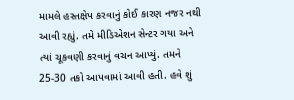મામલે હસ્તક્ષેપ કરવાનું કોઈ કારણ નજર નથી આવી રહ્યું. તમે મીડિએશન સેન્ટર ગયા અને ત્યાં ચૂકવણી કરવાનું વચન આપ્યું. તમને 25-30 તકો આપવામાં આવી હતી. હવે શું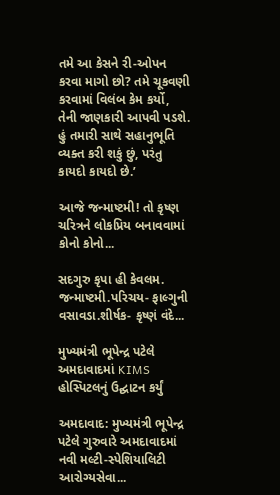તમે આ કેસને રી-ઓપન કરવા માગો છો? તમે ચૂકવણી કરવામાં વિલંબ કેમ કર્યો, તેની જાણકારી આપવી પડશે. હું તમારી સાથે સહાનુભૂતિ વ્યક્ત કરી શકું છું, પરંતુ કાયદો કાયદો છે.’

આજે જન્માષ્ટમી! તો કૃષ્ણ ચરિત્રને લોકપ્રિય બનાવવામાં કોનો કોનો...

સદગુરુ કૃપા હી કેવલમ. જન્માષ્ટમી.પરિચય- ફાલ્ગુની વસાવડા.શીર્ષક- કૃષ્ણં વંદે...

મુખ્યમંત્રી ભૂપેન્દ્ર પટેલે અમદાવાદમાં KIMS હોસ્પિટલનું ઉદ્ઘાટન કર્યું

અમદાવાદ: મુખ્યમંત્રી ભૂપેન્દ્ર પટેલે ગુરુવારે અમદાવાદમાં નવી મલ્ટી-સ્પેશિયાલિટી આરોગ્યસેવા...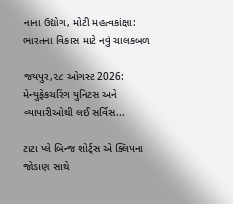નાના ઉદ્યોગ, મોટી મહત્વકાંક્ષા: ભારતના વિકાસ માટે નવું ચાલકબળ

જયપુર,૨૮ ઓગસ્ટ 2026: મેન્યુફેકચરિંગ યુનિટસ અને વ્યાપારીઓથી લઈ સર્વિસ...

ટાટા પ્લે બિન્જ શોર્ટ્સ એ ક્લિપના જોડાણ સાથે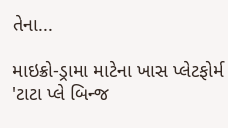તેના...

માઇક્રો-ડ્રામા માટેના ખાસ પ્લેટફોર્મ 'ટાટા પ્લે બિન્જ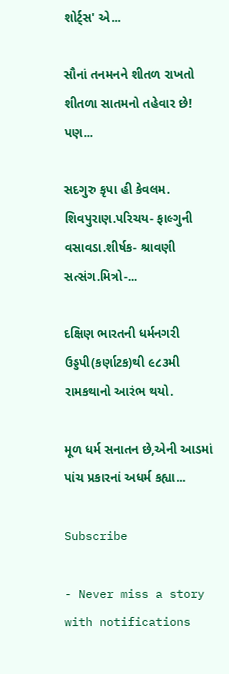શોર્ટ્સ' એ...

સૌનાં તનમનને શીતળ રાખતો શીતળા સાતમનો તહેવાર છે! પણ...

સદગુરુ કૃપા હી કેવલમ. શિવપુરાણ.પરિચય- ફાલ્ગુની વસાવડા.શીર્ષક- શ્રાવણી સત્સંગ.મિત્રો-...

દક્ષિણ ભારતની ધર્મનગરી ઉડ્ડપી(કર્ણાટક)થી ૯૮૩મી રામકથાનો આરંભ થયો.

મૂળ ધર્મ સનાતન છે,એની આડમાં પાંચ પ્રકારનાં અધર્મ કહ્યા...

Subscribe

- Never miss a story with notifications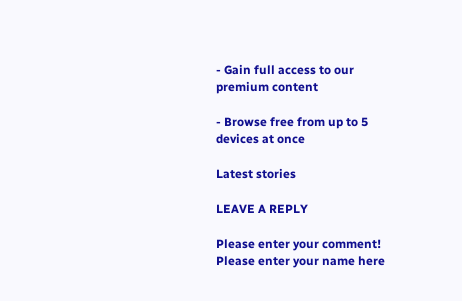- Gain full access to our premium content

- Browse free from up to 5 devices at once

Latest stories

LEAVE A REPLY

Please enter your comment!
Please enter your name here